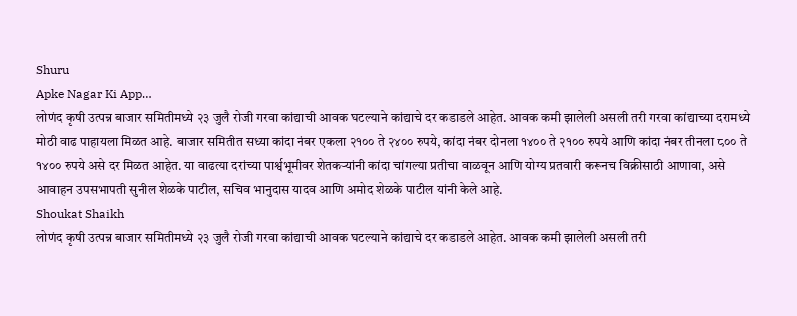Shuru
Apke Nagar Ki App…
लोणंद कृषी उत्पन्न बाजार समितीमध्ये २३ जुलै रोजी गरवा कांद्याची आवक घटल्याने कांद्याचे दर कडाडले आहेत. आवक कमी झालेली असली तरी गरवा कांद्याच्या दरामध्ये मोठी वाढ पाहायला मिळत आहे. बाजार समितीत सध्या कांदा नंबर एकला २१०० ते २४०० रुपये, कांदा नंबर दोनला १४०० ते २१०० रुपये आणि कांदा नंबर तीनला ८०० ते १४०० रुपये असे दर मिळत आहेत. या वाढत्या दरांच्या पार्श्वभूमीवर शेतकऱ्यांनी कांदा चांगल्या प्रतीचा वाळवून आणि योग्य प्रतवारी करूनच विक्रीसाठी आणावा, असे आवाहन उपसभापती सुनील शेळके पाटील, सचिव भानुदास यादव आणि अमोद शेळके पाटील यांनी केले आहे.
Shoukat Shaikh
लोणंद कृषी उत्पन्न बाजार समितीमध्ये २३ जुलै रोजी गरवा कांद्याची आवक घटल्याने कांद्याचे दर कडाडले आहेत. आवक कमी झालेली असली तरी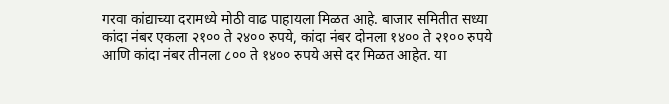गरवा कांद्याच्या दरामध्ये मोठी वाढ पाहायला मिळत आहे. बाजार समितीत सध्या कांदा नंबर एकला २१०० ते २४०० रुपये, कांदा नंबर दोनला १४०० ते २१०० रुपये आणि कांदा नंबर तीनला ८०० ते १४०० रुपये असे दर मिळत आहेत. या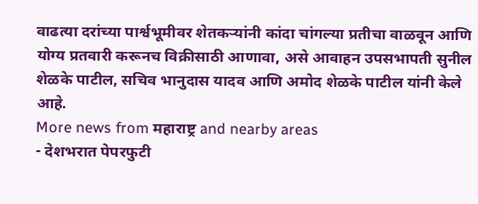वाढत्या दरांच्या पार्श्वभूमीवर शेतकऱ्यांनी कांदा चांगल्या प्रतीचा वाळवून आणि योग्य प्रतवारी करूनच विक्रीसाठी आणावा, असे आवाहन उपसभापती सुनील शेळके पाटील, सचिव भानुदास यादव आणि अमोद शेळके पाटील यांनी केले आहे.
More news from महाराष्ट्र and nearby areas
- देशभरात पेपरफुटी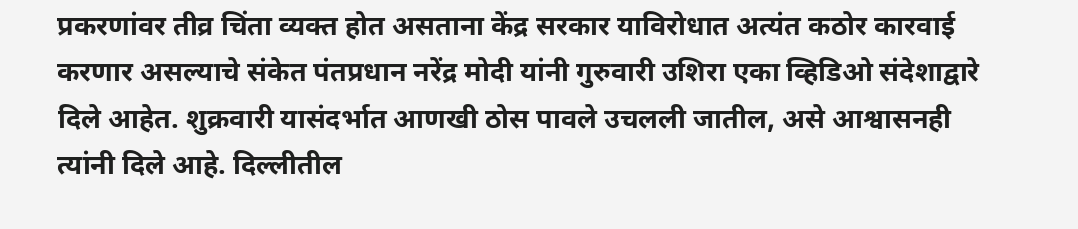प्रकरणांवर तीव्र चिंता व्यक्त होत असताना केंद्र सरकार याविरोधात अत्यंत कठोर कारवाई करणार असल्याचे संकेत पंतप्रधान नरेंद्र मोदी यांनी गुरुवारी उशिरा एका व्हिडिओ संदेशाद्वारे दिले आहेत. शुक्रवारी यासंदर्भात आणखी ठोस पावले उचलली जातील, असे आश्वासनही त्यांनी दिले आहे. दिल्लीतील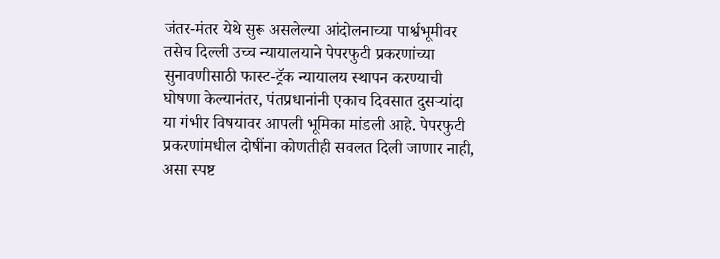जंतर-मंतर येथे सुरू असलेल्या आंदोलनाच्या पार्श्वभूमीवर तसेच दिल्ली उच्च न्यायालयाने पेपरफुटी प्रकरणांच्या सुनावणीसाठी फास्ट-ट्रॅक न्यायालय स्थापन करण्याची घोषणा केल्यानंतर, पंतप्रधानांनी एकाच दिवसात दुसऱ्यांदा या गंभीर विषयावर आपली भूमिका मांडली आहे. पेपरफुटी प्रकरणांमधील दोषींना कोणतीही सवलत दिली जाणार नाही, असा स्पष्ट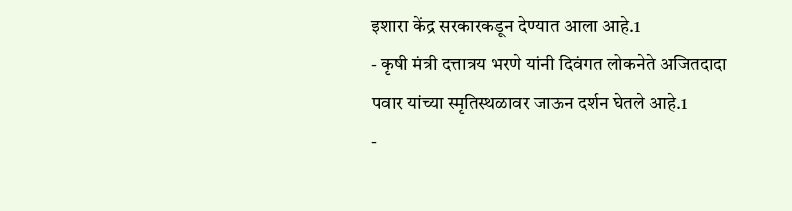इशारा केंद्र सरकारकडून देण्यात आला आहे.1
- कृषी मंत्री दत्तात्रय भरणे यांनी दिवंगत लोकनेते अजितदादा पवार यांच्या स्मृतिस्थळावर जाऊन दर्शन घेतले आहे.1
-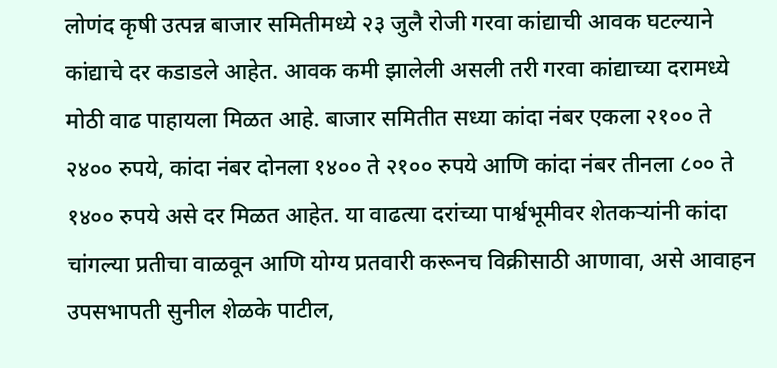लोणंद कृषी उत्पन्न बाजार समितीमध्ये २३ जुलै रोजी गरवा कांद्याची आवक घटल्याने कांद्याचे दर कडाडले आहेत. आवक कमी झालेली असली तरी गरवा कांद्याच्या दरामध्ये मोठी वाढ पाहायला मिळत आहे. बाजार समितीत सध्या कांदा नंबर एकला २१०० ते २४०० रुपये, कांदा नंबर दोनला १४०० ते २१०० रुपये आणि कांदा नंबर तीनला ८०० ते १४०० रुपये असे दर मिळत आहेत. या वाढत्या दरांच्या पार्श्वभूमीवर शेतकऱ्यांनी कांदा चांगल्या प्रतीचा वाळवून आणि योग्य प्रतवारी करूनच विक्रीसाठी आणावा, असे आवाहन उपसभापती सुनील शेळके पाटील,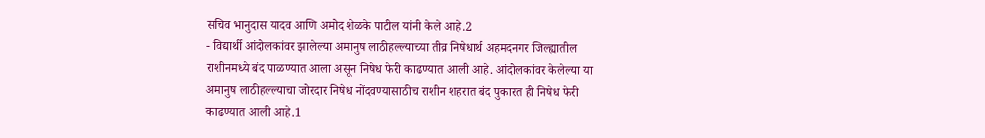सचिव भानुदास यादव आणि अमोद शेळके पाटील यांनी केले आहे.2
- विद्यार्थी आंदोलकांवर झालेल्या अमानुष लाठीहल्ल्याच्या तीव्र निषेधार्थ अहमदनगर जिल्ह्यातील राशीनमध्ये बंद पाळण्यात आला असून निषेध फेरी काढण्यात आली आहे. आंदोलकांवर केलेल्या या अमानुष लाठीहल्ल्याचा जोरदार निषेध नोंदवण्यासाठीच राशीन शहरात बंद पुकारत ही निषेध फेरी काढण्यात आली आहे.1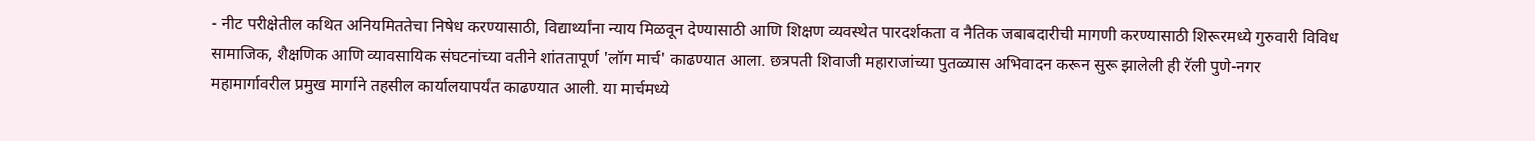- नीट परीक्षेतील कथित अनियमिततेचा निषेध करण्यासाठी, विद्यार्थ्यांना न्याय मिळवून देण्यासाठी आणि शिक्षण व्यवस्थेत पारदर्शकता व नैतिक जबाबदारीची मागणी करण्यासाठी शिरूरमध्ये गुरुवारी विविध सामाजिक, शैक्षणिक आणि व्यावसायिक संघटनांच्या वतीने शांततापूर्ण 'लॉग मार्च' काढण्यात आला. छत्रपती शिवाजी महाराजांच्या पुतळ्यास अभिवादन करून सुरू झालेली ही रॅली पुणे-नगर महामार्गावरील प्रमुख मार्गाने तहसील कार्यालयापर्यंत काढण्यात आली. या मार्चमध्ये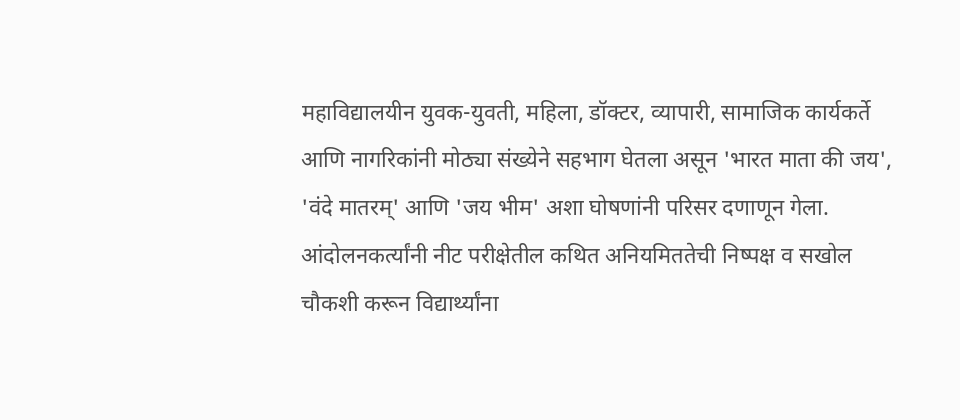महाविद्यालयीन युवक-युवती, महिला, डॉक्टर, व्यापारी, सामाजिक कार्यकर्ते आणि नागरिकांनी मोठ्या संख्येने सहभाग घेतला असून 'भारत माता की जय', 'वंदे मातरम्' आणि 'जय भीम' अशा घोषणांनी परिसर दणाणून गेला. आंदोलनकर्त्यांनी नीट परीक्षेतील कथित अनियमिततेची निष्पक्ष व सखोल चौकशी करून विद्यार्थ्यांना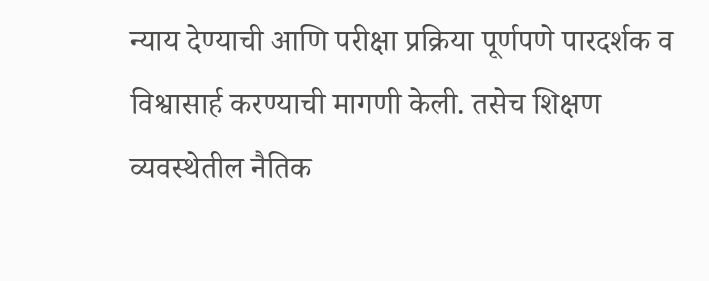न्याय देण्याची आणि परीक्षा प्रक्रिया पूर्णपणे पारदर्शक व विश्वासार्ह करण्याची मागणी केली. तसेच शिक्षण व्यवस्थेतील नैतिक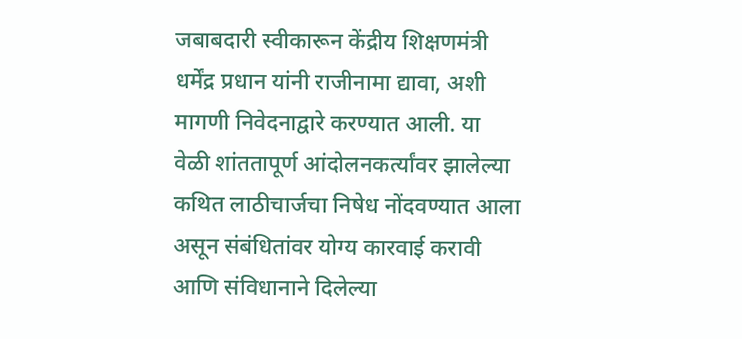जबाबदारी स्वीकारून केंद्रीय शिक्षणमंत्री धर्मेंद्र प्रधान यांनी राजीनामा द्यावा, अशी मागणी निवेदनाद्वारे करण्यात आली. या वेळी शांततापूर्ण आंदोलनकर्त्यांवर झालेल्या कथित लाठीचार्जचा निषेध नोंदवण्यात आला असून संबंधितांवर योग्य कारवाई करावी आणि संविधानाने दिलेल्या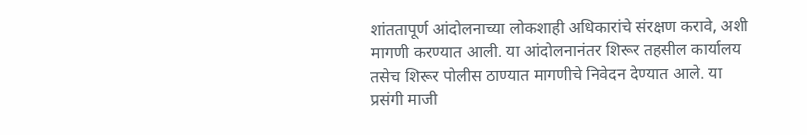शांततापूर्ण आंदोलनाच्या लोकशाही अधिकारांचे संरक्षण करावे, अशी मागणी करण्यात आली. या आंदोलनानंतर शिरूर तहसील कार्यालय तसेच शिरूर पोलीस ठाण्यात मागणीचे निवेदन देण्यात आले. या प्रसंगी माजी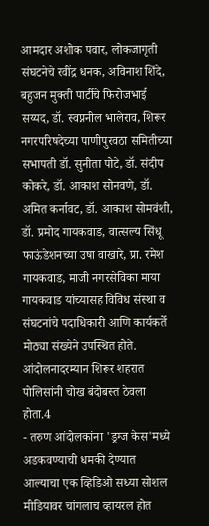आमदार अशोक पवार, लोकजागृती संघटनेचे रवींद्र धनक, अविनाश शिंदे, बहुजन मुक्ती पार्टीचे फिरोजभाई सय्यद, डॉ. स्वप्ननील भालेराव, शिरूर नगरपरिषदेच्या पाणीपुरवठा समितीच्या सभापती डॉ. सुनीता पोटे, डॉ. संदीप कोकरे, डॉ. आकाश सोनवणे, डॉ. अमित कर्नावट, डॉ. आकाश सोमवंशी, डॉ. प्रमोद गायकवाड, वात्सल्य सिंधू फाऊंडेशनच्या उषा वाखारे, प्रा. रमेश गायकवाड, माजी नगरसेविका माया गायकवाड यांच्यासह विविध संस्था व संघटनांचे पदाधिकारी आणि कार्यकर्ते मोठ्या संख्येने उपस्थित होते. आंदोलनादरम्यान शिरूर शहरात पोलिसांनी चोख बंदोबस्त ठेवला होता.4
- तरुण आंदोलकांना 'ड्रग्ज केस'मध्ये अडकवण्याची धमकी देण्यात आल्याचा एक व्हिडिओ सध्या सोशल मीडियावर चांगलाच व्हायरल होत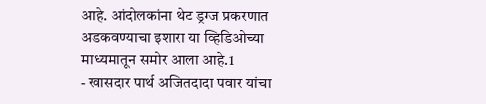आहे. आंदोलकांना थेट ड्रग्ज प्रकरणात अडकवण्याचा इशारा या व्हिडिओच्या माध्यमातून समोर आला आहे.1
- खासदार पार्थ अजितदादा पवार यांचा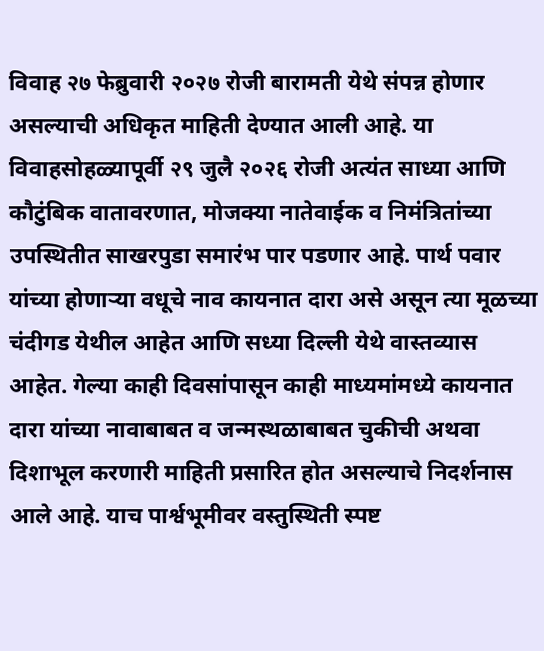विवाह २७ फेब्रुवारी २०२७ रोजी बारामती येथे संपन्न होणार असल्याची अधिकृत माहिती देण्यात आली आहे. या विवाहसोहळ्यापूर्वी २९ जुलै २०२६ रोजी अत्यंत साध्या आणि कौटुंबिक वातावरणात, मोजक्या नातेवाईक व निमंत्रितांच्या उपस्थितीत साखरपुडा समारंभ पार पडणार आहे. पार्थ पवार यांच्या होणाऱ्या वधूचे नाव कायनात दारा असे असून त्या मूळच्या चंदीगड येथील आहेत आणि सध्या दिल्ली येथे वास्तव्यास आहेत. गेल्या काही दिवसांपासून काही माध्यमांमध्ये कायनात दारा यांच्या नावाबाबत व जन्मस्थळाबाबत चुकीची अथवा दिशाभूल करणारी माहिती प्रसारित होत असल्याचे निदर्शनास आले आहे. याच पार्श्वभूमीवर वस्तुस्थिती स्पष्ट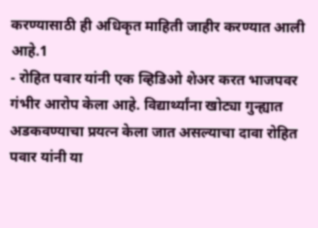करण्यासाठी ही अधिकृत माहिती जाहीर करण्यात आली आहे.1
- रोहित पवार यांनी एक व्हिडिओ शेअर करत भाजपवर गंभीर आरोप केला आहे. विद्यार्थ्यांना खोट्या गुन्ह्यात अडकवण्याचा प्रयत्न केला जात असल्याचा दावा रोहित पवार यांनी या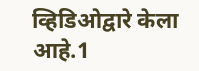व्हिडिओद्वारे केला आहे.1